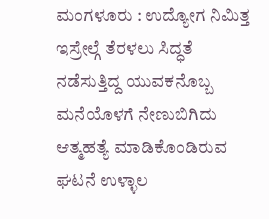ಮಂಗಳೂರು : ಉದ್ಯೋಗ ನಿಮಿತ್ತ ಇಸ್ರೇಲ್ಗೆ ತೆರಳಲು ಸಿದ್ಧತೆ ನಡೆಸುತ್ತಿದ್ದ ಯುವಕನೊಬ್ಬ ಮನೆಯೊಳಗೆ ನೇಣುಬಿಗಿದು ಆತ್ಮಹತ್ಯೆ ಮಾಡಿಕೊಂಡಿರುವ ಘಟನೆ ಉಳ್ಳಾಲ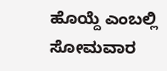ಹೊಯ್ದೆ ಎಂಬಲ್ಲಿ ಸೋಮವಾರ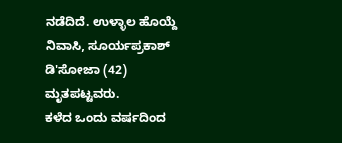ನಡೆದಿದೆ. ಉಳ್ಳಾಲ ಹೊಯ್ದೆ ನಿವಾಸಿ, ಸೂರ್ಯಪ್ರಕಾಶ್ ಡಿ'ಸೋಜಾ (42) ಮೃತಪಟ್ಟವರು.
ಕಳೆದ ಒಂದು ವರ್ಷದಿಂದ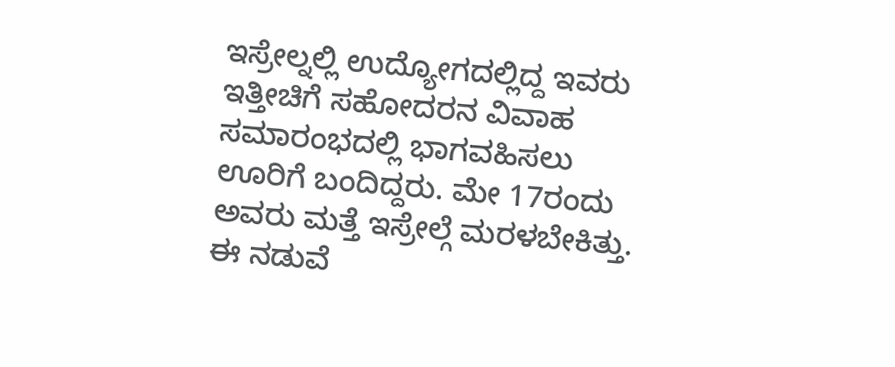ಇಸ್ರೇಲ್ನಲ್ಲಿ ಉದ್ಯೋಗದಲ್ಲಿದ್ದ ಇವರು ಇತ್ತೀಚಿಗೆ ಸಹೋದರನ ವಿವಾಹ ಸಮಾರಂಭದಲ್ಲಿ ಭಾಗವಹಿಸಲು ಊರಿಗೆ ಬಂದಿದ್ದರು. ಮೇ 17ರಂದು ಅವರು ಮತ್ತೆ ಇಸ್ರೇಲ್ಗೆ ಮರಳಬೇಕಿತ್ತು. ಈ ನಡುವೆ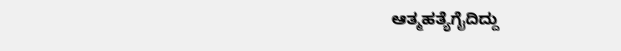ಆತ್ಮಹತ್ಯೆಗೈದಿದ್ದು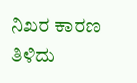ನಿಖರ ಕಾರಣ ತಿಳಿದು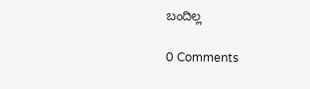ಬಂದಿಲ್ಲ

0 Comments